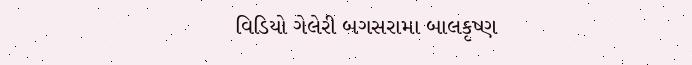વિડિયો ગેલેરી બગસરામા બાલકૃષ્ણ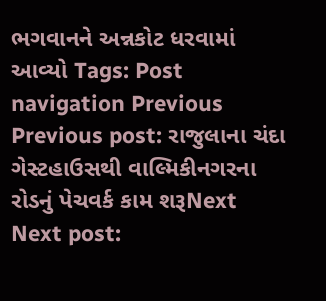ભગવાનને અન્નકોટ ધરવામાં આવ્યો Tags: Post navigation Previous Previous post: રાજુલાના ચંદા ગેસ્ટહાઉસથી વાલ્મિકીનગરના રોડનું પેચવર્ક કામ શરૂNext Next post: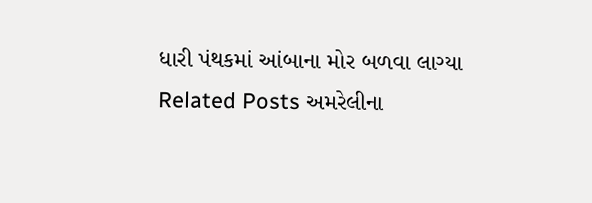ધારી પંથકમાં આંબાના મોર બળવા લાગ્યા Related Posts અમરેલીના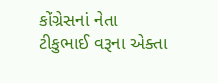કોંગ્રેસનાં નેતા ટીકુભાઈ વરૂના એક્તા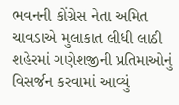ભવનની કોંગ્રેસ નેતા અમિત ચાવડાએ મુલાકાત લીધી લાઠી શહેરમાં ગણેશજીની પ્રતિમાઓનું વિસર્જન કરવામાં આવ્યું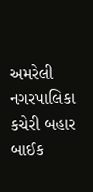અમરેલી નગરપાલિકા કચેરી બહાર બાઈક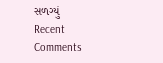સળગ્યું
Recent Comments